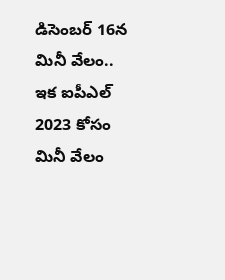డిసెంబర్ 16న మినీ వేలం..
ఇక ఐపీఎల్ 2023 కోసం మినీ వేలం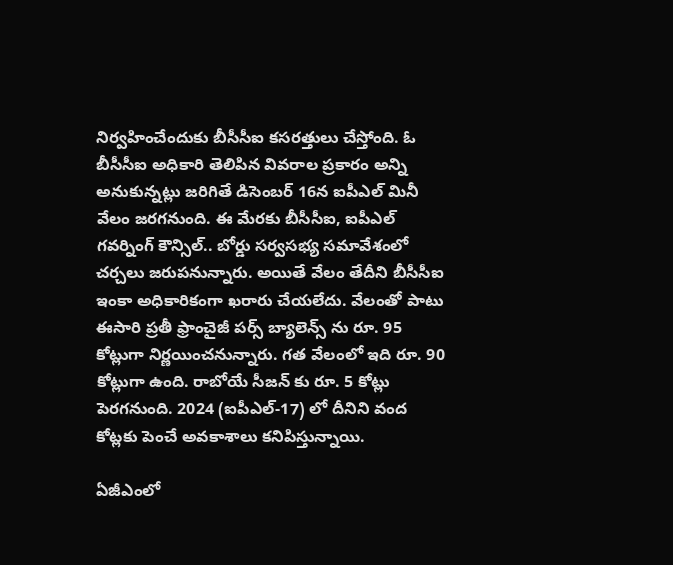నిర్వహించేందుకు బీసీసీఐ కసరత్తులు చేస్తోంది. ఓ బీసీసీఐ అధికారి తెలిపిన వివరాల ప్రకారం అన్ని అనుకున్నట్లు జరిగితే డిసెంబర్ 16న ఐపీఎల్ మినీ వేలం జరగనుంది. ఈ మేరకు బీసీసీఐ, ఐపీఎల్ గవర్నింగ్ కౌన్సిల్.. బోర్డు సర్వసభ్య సమావేశంలో చర్చలు జరుపనున్నారు. అయితే వేలం తేదీని బీసీసీఐ ఇంకా అధికారికంగా ఖరారు చేయలేదు. వేలంతో పాటు ఈసారి ప్రతీ ఫ్రాంచైజీ పర్స్ బ్యాలెన్స్ ను రూ. 95 కోట్లుగా నిర్ణయించనున్నారు. గత వేలంలో ఇది రూ. 90 కోట్లుగా ఉంది. రాబోయే సీజన్ కు రూ. 5 కోట్లు పెరగనుంది. 2024 (ఐపీఎల్-17) లో దీనిని వంద కోట్లకు పెంచే అవకాశాలు కనిపిస్తున్నాయి.

ఏజీఎంలో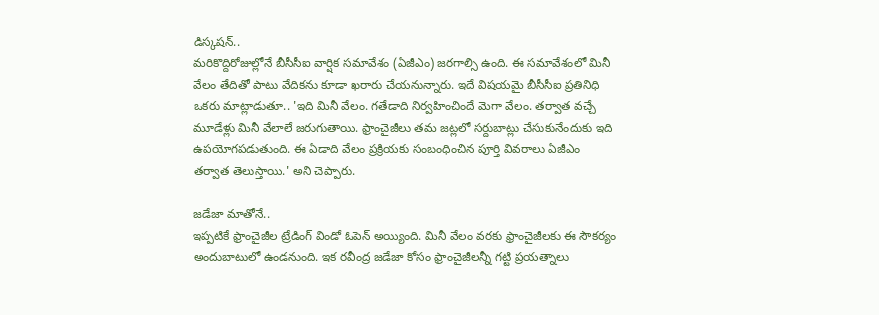డిస్కషన్..
మరికొద్దిరోజుల్లోనే బీసీసీఐ వార్షిక సమావేశం (ఏజీఎం) జరగాల్సి ఉంది. ఈ సమావేశంలో మినీ వేలం తేదితో పాటు వేదికను కూడా ఖరారు చేయనున్నారు. ఇదే విషయమై బీసీసీఐ ప్రతినిధి ఒకరు మాట్లాడుతూ.. 'ఇది మినీ వేలం. గతేడాది నిర్వహించిందే మెగా వేలం. తర్వాత వచ్చే మూడేళ్లు మినీ వేలాలే జరుగుతాయి. ఫ్రాంచైజీలు తమ జట్లలో సర్దుబాట్లు చేసుకునేందుకు ఇది ఉపయోగపడుతుంది. ఈ ఏడాది వేలం ప్రక్రియకు సంబంధించిన పూర్తి వివరాలు ఏజీఎం తర్వాత తెలుస్తాయి.' అని చెప్పారు.

జడేజా మాతోనే..
ఇప్పటికే ఫ్రాంచైజీల ట్రేడింగ్ విండో ఓపెన్ అయ్యింది. మినీ వేలం వరకు ఫ్రాంచైజీలకు ఈ సౌకర్యం అందుబాటులో ఉండనుంది. ఇక రవీంద్ర జడేజా కోసం ఫ్రాంచైజీలన్నీ గట్టి ప్రయత్నాలు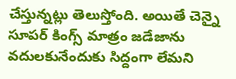చేస్తున్నట్లు తెలుస్తోంది. అయితే చెన్నై సూపర్ కింగ్స్ మాత్రం జడేజాను వదులకునేందుకు సిద్దంగా లేమని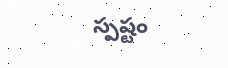స్పష్టం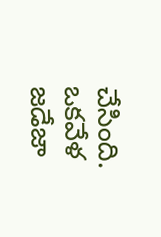చేసింది. ఒకవేళ జడేజా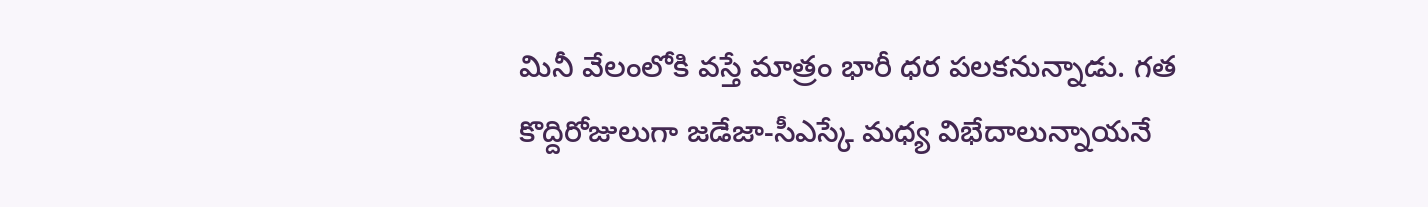మినీ వేలంలోకి వస్తే మాత్రం భారీ ధర పలకనున్నాడు. గత కొద్దిరోజులుగా జడేజా-సీఎస్కే మధ్య విభేదాలున్నాయనే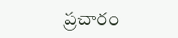ప్రచారం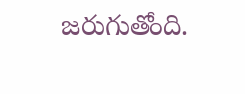జరుగుతోంది.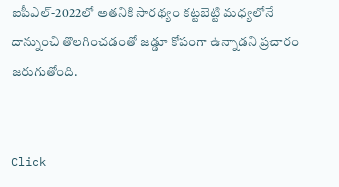ఐపీఎల్-2022లో అతనికి సారథ్యం కట్టబెట్టి మధ్యలోనే దాన్నుంచి తొలగించడంతో జడ్డూ కోపంగా ఉన్నాడని ప్రచారం జరుగుతోంది.


Click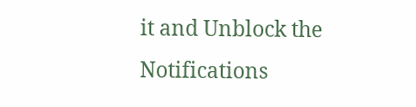it and Unblock the Notifications